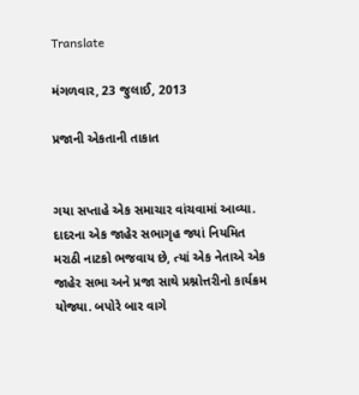Translate

મંગળવાર, 23 જુલાઈ, 2013

પ્રજાની એકતાની તાકાત


ગયા સપ્તાહે એક સમાચાર વાંચવામાં આવ્યા. દાદરના એક જાહેર સભાગૃહ જ્યાં નિયમિત મરાઠી નાટકો ભજવાય છે, ત્યાં એક નેતાએ એક જાહેર સભા અને પ્રજા સાથે પ્રશ્નોત્તરીનો કાર્યક્રમ યોજ્યા. બપોરે બાર વાગે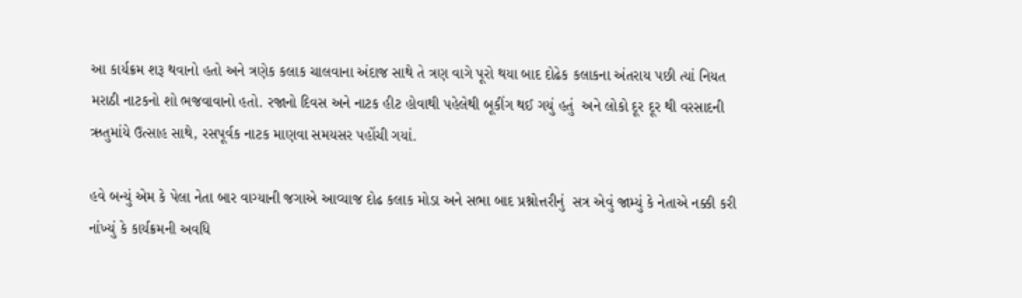આ કાર્યક્રમ શરૂ થવાનો હતો અને ત્રણેક કલાક ચાલવાના અંદાજ સાથે તે ત્રણ વાગે પૂરો થયા બાદ દોઢેક કલાકના અંતરાય પછી ત્યાં નિયત મરાઠી નાટકનો શો ભજવાવાનો હતો. રજાનો દિવસ અને નાટક હીટ હોવાથી પહેલેથી બૂકીંગ થઈ ગયું હતું  અને લોકો દૂર દૂર થી વરસાદની ઋતુમાંયે ઉત્સાહ સાથે, રસપૂર્વક નાટક માણવા સમયસર પહોંચી ગયાં.

હવે બન્યું એમ કે પેલા નેતા બાર વાગ્યાની જગાએ આવ્યાજ દોઢ કલાક મોડા અને સભા બાદ પ્રશ્નોત્તરીનું  સત્ર એવું જામ્યું કે નેતાએ નક્કી કરી નાંખ્યું કે કાર્યક્રમની અવધિ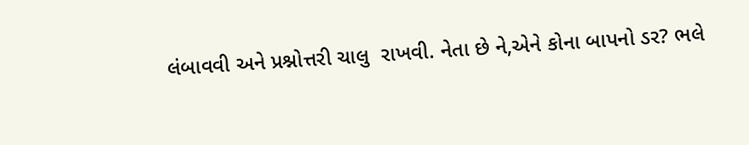લંબાવવી અને પ્રશ્નોત્તરી ચાલુ  રાખવી. નેતા છે ને,એને કોના બાપનો ડર? ભલે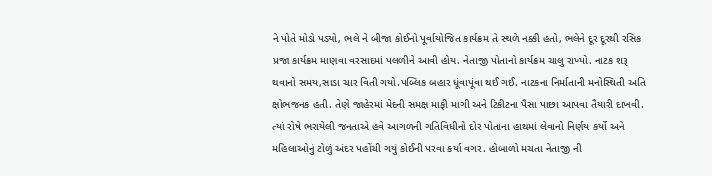ને પોતે મોડો પડ્યો, ભલે ને બીજા કોઈનો પૂર્વાયોજિત કાર્યક્રમ તે સ્થળે નક્કી હતો, ભલેને દૂર દૂરથી રસિક પ્રજા કાર્યક્રમ માણવા વરસાદમાં પલળીને આવી હોય. નેતાજી પોતાનો કાર્યક્રમ ચાલુ રાખ્યો. નાટક શરૂ થવાનો સમય,સાડા ચાર વિતી ગયો.પબ્લિક બહાર ધૂંવાપૂંવા થઈ ગઈ. નાટકના નિર્માતાની મનોસ્થિતી અતિ ક્ષોભજનક હતી. તેણે જાહેરમાં મેદની સમક્ષ માફી માગી અને ટિકીટના પૈસા પાછા આપવા તૈયારી દાખવી. ત્યાં રોષે ભરાયેલી જનતાએ હવે આગળની ગતિવિધીનો દોર પોતાના હાથમાં લેવાનો નિર્ણય કર્યો અને મહિલાઓનું ટોળું અંદર પહોંચી ગયું કોઈની પરવા કર્યા વગર. હોબાળો મચતા નેતાજી ની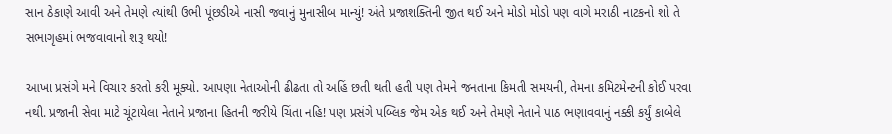સાન ઠેકાણે આવી અને તેમણે ત્યાંથી ઉભી પૂંછડીએ નાસી જવાનું મુનાસીબ માન્યું! અંતે પ્રજાશક્તિની જીત થઈ અને મોડો મોડો પણ વાગે મરાઠી નાટકનો શો તે સભાગૃહમાં ભજવાવાનો શરૂ થયો!

આખા પ્રસંગે મને વિચાર કરતો કરી મૂક્યો. આપણા નેતાઓની ઢીઢતા તો અહિં છતી થતી હતી પણ તેમને જનતાના કિમતી સમયની, તેમના કમિટમેન્ટની કોઈ પરવા નથી. પ્રજાની સેવા માટે ચૂંટાયેલા નેતાને પ્રજાના હિતની જરીયે ચિંતા નહિ! પણ પ્રસંગે પબ્લિક જેમ એક થઈ અને તેમણે નેતાને પાઠ ભણાવવાનું નક્કી કર્યું કાબેલે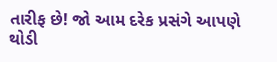તારીફ છે! જો આમ દરેક પ્રસંગે આપણે થોડી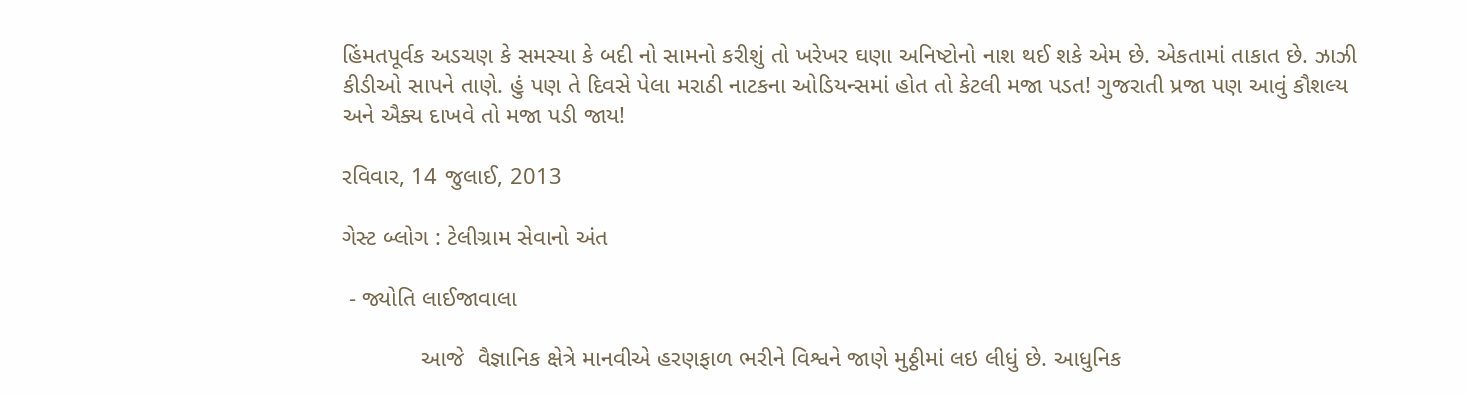હિંમતપૂર્વક અડચણ કે સમસ્યા કે બદી નો સામનો કરીશું તો ખરેખર ઘણા અનિષ્ટોનો નાશ થઈ શકે એમ છે. એકતામાં તાકાત છે. ઝાઝી કીડીઓ સાપને તાણે. હું પણ તે દિવસે પેલા મરાઠી નાટકના ઓડિયન્સમાં હોત તો કેટલી મજા પડત! ગુજરાતી પ્રજા પણ આવું કૌશલ્ય અને ઐક્ય દાખવે તો મજા પડી જાય!

રવિવાર, 14 જુલાઈ, 2013

ગેસ્ટ બ્લોગ : ટેલીગ્રામ સેવાનો અંત

 - જ્યોતિ લાઈજાવાલા

            આજે  વૈજ્ઞાનિક ક્ષેત્રે માનવીએ હરણફાળ ભરીને વિશ્વને જાણે મુઠ્ઠીમાં લઇ લીધું છે. આધુનિક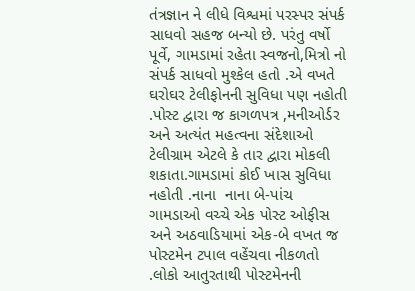તંત્રજ્ઞાન ને લીધે વિશ્વમાં પરસ્પર સંપર્ક સાધવો સહજ બન્યો છે. પરંતુ વર્ષો પૂર્વે, ગામડામાં રહેતા સ્વજનો,મિત્રો નો સંપર્ક સાધવો મુશ્કેલ હતો .એ વખતે ઘરોઘર ટેલીફોનની સુવિધા પણ નહોતી .પોસ્ટ દ્વારા જ કાગળપત્ર ,મનીઓર્ડર અને અત્યંત મહત્વના સંદેશાઓ ટેલીગ્રામ એટલે કે તાર દ્વારા મોકલી શકાતા.ગામડામાં કોઈ ખાસ સુવિધા નહોતી .નાના  નાના બે-પાંચ ગામડાઓ વચ્ચે એક પોસ્ટ ઓફીસ અને અઠવાડિયામાં એક-બે વખત જ પોસ્ટમેન ટપાલ વહેંચવા નીકળતો .લોકો આતુરતાથી પોસ્ટમેનની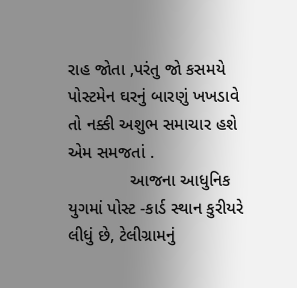રાહ જોતા ,પરંતુ જો કસમયે પોસ્ટમેન ઘરનું બારણું ખખડાવે તો નક્કી અશુભ સમાચાર હશે એમ સમજતાં .
             આજના આધુનિક યુગમાં પોસ્ટ -કાર્ડ સ્થાન કુરીયરે લીધું છે, ટેલીગ્રામનું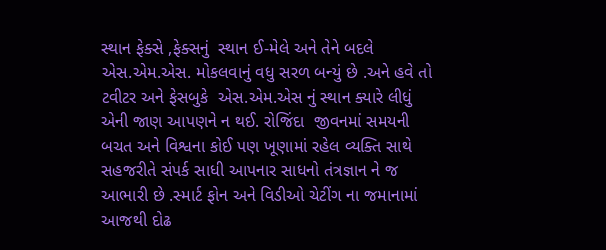સ્થાન ફેક્સે ,ફેક્સનું  સ્થાન ઈ-મેલે અને તેને બદલે એસ.એમ.એસ. મોકલવાનું વધુ સરળ બન્યું છે .અને હવે તો  ટવીટર અને ફેસબુકે  એસ.એમ.એસ નું સ્થાન ક્યારે લીધું એની જાણ આપણને ન થઈ. રોજિંદા  જીવનમાં સમયની બચત અને વિશ્વના કોઈ પણ ખૂણામાં રહેલ વ્યક્તિ સાથે સહજરીતે સંપર્ક સાધી આપનાર સાધનો તંત્રજ્ઞાન ને જ આભારી છે .સ્માર્ટ ફોન અને વિડીઓ ચેટીંગ ના જમાનામાં આજથી દોઢ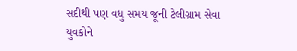સદીથી પણ વધુ સમય જૂની ટેલીગ્રામ સેવા યુવકોને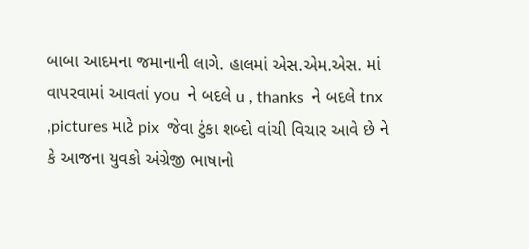બાબા આદમના જમાનાની લાગે. હાલમાં એસ.એમ.એસ. માં વાપરવામાં આવતાં you  ને બદલે u , thanks  ને બદલે tnx  ,pictures માટે pix  જેવા ટુંકા શબ્દો વાંચી વિચાર આવે છે ને કે આજના યુવકો અંગ્રેજી ભાષાનો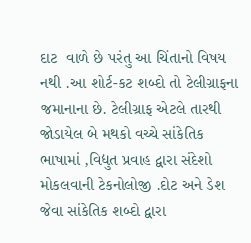દાટ  વાળે છે પરંતુ આ ચિંતાનો વિષય નથી .આ શોર્ટ-કટ શબ્દો તો ટેલીગ્રાફના જમાનાના છે. ટેલીગ્રાફ એટલે તારથી જોડાયેલ બે મથકો વચ્ચે સાંકેતિક ભાષામાં ,વિદ્યુત પ્રવાહ દ્વારા સંદેશો મોકલવાની ટેકનોલોજી .દોટ અને ડેશ જેવા સાંકેતિક શબ્દો દ્વારા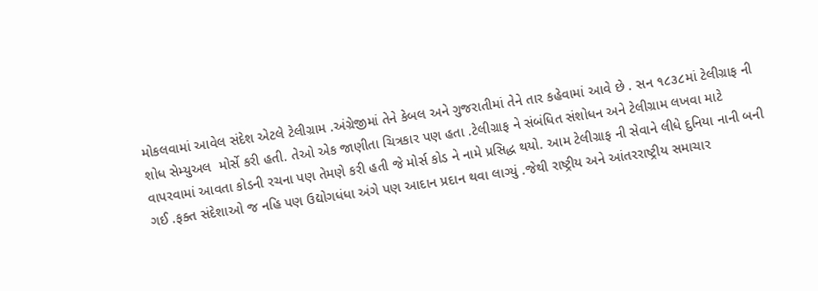મોકલવામાં આવેલ સંદેશ એટલે ટેલીગ્રામ .અંગ્રેજીમાં તેને કેબલ અને ગુજરાતીમાં તેને તાર કહેવામાં આવે છે . સન ૧૮૩૮માં ટેલીગ્રાફ ની  શોધ સેમ્યુઅલ  મોર્સે કરી હતી. તેઓ એક જાણીતા ચિત્રકાર પણ હતા .ટેલીગ્રાફ ને સંબંધિત સંશોધન અને ટેલીગ્રામ લખવા માટે વાપરવામાં આવતા કોડની રચના પણ તેમણે કરી હતી જે મોર્સ કોડ ને નામે પ્રસિદ્ધ થયો. આમ ટેલીગ્રાફ ની સેવાને લીધે દુનિયા નાની બની ગઈ .ફક્ત સંદેશાઓ જ નહિ પણ ઉદ્યોગધંધા અંગે પણ આદાન પ્રદાન થવા લાગ્યું .જેથી રાષ્ટ્રીય અને આંતરરાષ્ટ્રીય સમાચાર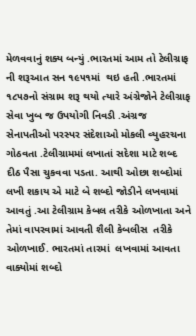મેળવવાનું શક્ય બન્યું .ભારતમાં આમ તો ટેલીગ્રાફ ની શરૂઆત સન ૧૯૫૧માં  થઇ હતી .ભારતમાં ૧૮૫૭નો સંગ્રામ શરૂ થયો ત્યારે અંગ્રેજોને ટેલીગ્રાફ સેવા ખુબ જ ઉપયોગી નિવડી .અંગ્રજ સેનાપતીઓ પરસ્પર સંદેશાઓ મોકલી વ્યુહરચના ગોઠવતા .ટેલીગ્રામમાં લખાતાં સદેશા માટે શબ્દ દીઠ પૈસા ચુકવવા પડતા. આથી ઓછા શબ્દોમાં લખી શકાય એ માટે બે શબ્દો જોડીને લખવામાં આવતું .આ ટેલીગ્રામ કેબલ તરીકે ઓળખાતા અને તેમાં વાપરવામાં આવતી શૈલી કેબલીસ  તરીકે ઓળખાઈ. ભારતમાં તારમાં  લખવામાં આવતા વાક્યોમાં શબ્દો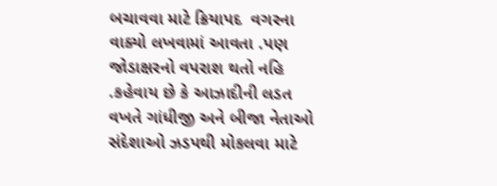બચાવવા માટે ક્રિયાપદ  વગરના વાક્યો લખવામાં આવતા .પણ જોડાક્ષરનો વપરાશ થતો નહિ .કહેવાય છે કે આઝાદીની લડત  વખતે ગાંધીજી અને બીજા નેતાઓ સંદેશાઓ ઝડપથી મોકલવા માટે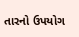તારનો ઉપયોગ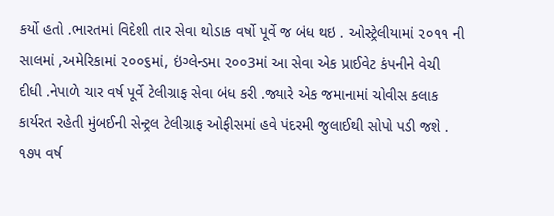કર્યો હતો .ભારતમાં વિદેશી તાર સેવા થોડાક વર્ષો પૂર્વે જ બંધ થઇ . ઓસ્ટ્રેલીયામાં ૨૦૧૧ ની સાલમાં ,અમેરિકામાં ૨૦૦૬માં, ઇંગ્લેન્ડમા ૨૦૦3માં આ સેવા એક પ્રાઈવેટ કંપનીને વેચી દીધી .નેપાળે ચાર વર્ષ પૂર્વે ટેલીગ્રાફ સેવા બંધ કરી .જ્યારે એક જમાનામાં ચોવીસ કલાક કાર્યરત રહેતી મુંબઈની સેન્ટ્રલ ટેલીગ્રાફ ઓફીસમાં હવે પંદરમી જુલાઈથી સોપો પડી જશે . ૧૭૫ વર્ષ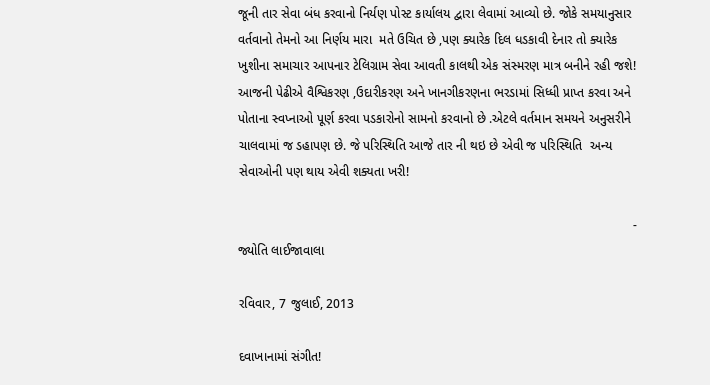જૂની તાર સેવા બંધ કરવાનો નિર્યણ પોસ્ટ કાર્યાલય દ્વારા લેવામાં આવ્યો છે. જોકે સમયાનુસાર વર્તવાનો તેમનો આ નિર્ણય મારા  મતે ઉચિત છે ,પણ ક્યારેક દિલ ધડકાવી દેનાર તો ક્યારેક ખુશીના સમાચાર આપનાર ટેલિગ્રામ સેવા આવતી કાલથી એક સંસ્મરણ માત્ર બનીને રહી જશે! આજની પેઢીએ વૈશ્વિકરણ ,ઉદારીકરણ અને ખાનગીકરણના ભરડામાં સિધ્ધી પ્રાપ્ત કરવા અને પોતાના સ્વપ્નાઓ પૂર્ણ કરવા પડકારોનો સામનો કરવાનો છે .એટલે વર્તમાન સમયને અનુસરીને ચાલવામાં જ ડહાપણ છે. જે પરિસ્થિતિ આજે તાર ની થઇ છે એવી જ પરિસ્થિતિ  અન્ય સેવાઓની પણ થાય એવી શક્યતા ખરી!

                                                                                                              - જ્યોતિ લાઈજાવાલા

રવિવાર, 7 જુલાઈ, 2013

દવાખાનામાં સંગીત!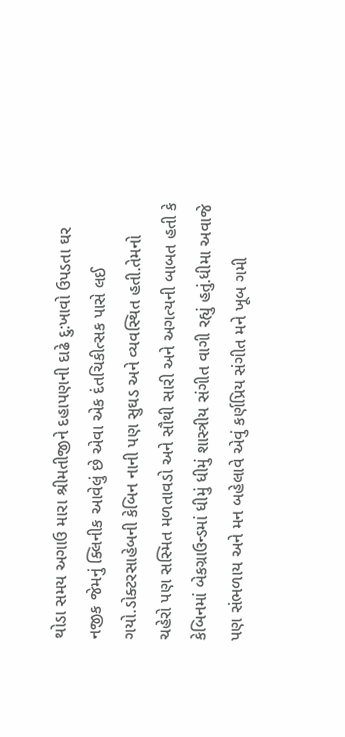થોડા સમય અગાઉ મારા શ્રીમતીજીને દહાપણની દાઢે દુ:ખાવો ઉપડતા ઘર નજીક જેમનું ક્લિનીક આવેલું છે એવા એક દંતચિકીત્સક પાસે લઈ ગયો.ડોક્ટરસાહેબની કેબિન નાની પણ સુઘડ અને વ્યવસ્થિત હતી.તેમનો ચહેરો પણ સસ્મિત મળતાવડો અને સૌથી સારી અને અગત્યની બાબત હતી કે કેબિનમાં બેકગ્રાઉન્ડમાં ધીમું ધીમું શાસ્ત્રીય સંગીત વાગી રહ્યું હતું.ધીમા અવાજે પણ સંભળાય અને મન બહેલાવે એવું કર્ણપ્રિય સંગીત મને ખૂબ ગમી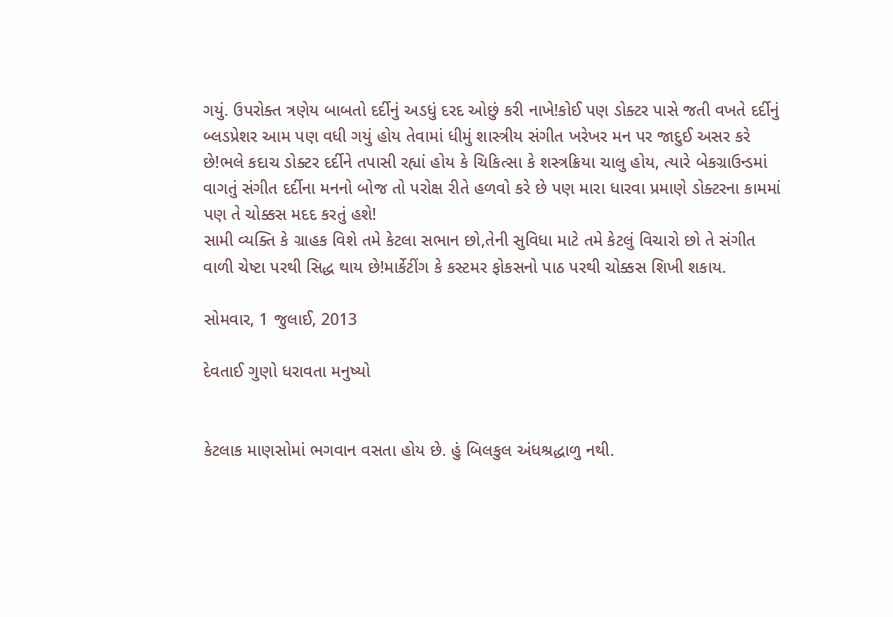ગયું. ઉપરોક્ત ત્રણેય બાબતો દર્દીનું અડધું દરદ ઓછું કરી નાખે!કોઈ પણ ડોક્ટર પાસે જતી વખતે દર્દીનું બ્લડપ્રેશર આમ પણ વધી ગયું હોય તેવામાં ધીમું શાસ્ત્રીય સંગીત ખરેખર મન પર જાદુઈ અસર કરે છે!ભલે કદાચ ડોક્ટર દર્દીને તપાસી રહ્યાં હોય કે ચિકિત્સા કે શસ્ત્રક્રિયા ચાલુ હોય, ત્યારે બેકગ્રાઉન્ડમાં વાગતું સંગીત દર્દીના મનનો બોજ તો પરોક્ષ રીતે હળવો કરે છે પણ મારા ધારવા પ્રમાણે ડોક્ટરના કામમાં પણ તે ચોક્કસ મદદ કરતું હશે!
સામી વ્યક્તિ કે ગ્રાહક વિશે તમે કેટલા સભાન છો,તેની સુવિધા માટે તમે કેટલું વિચારો છો તે સંગીત વાળી ચેષ્ટા પરથી સિદ્ધ થાય છે!માર્કેટીંગ કે કસ્ટમર ફોકસનો પાઠ પરથી ચોક્કસ શિખી શકાય.

સોમવાર, 1 જુલાઈ, 2013

દેવતાઈ ગુણો ધરાવતા મનુષ્યો


કેટલાક માણસોમાં ભગવાન વસતા હોય છે. હું બિલકુલ અંધશ્રદ્ધાળુ નથી.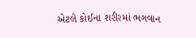એટલે કોઈના શરીરમાં ભગવાન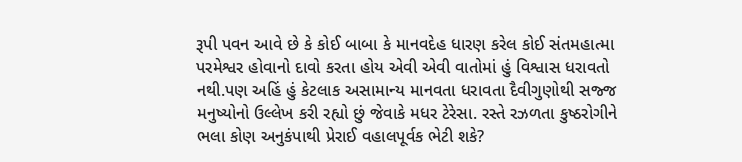રૂપી પવન આવે છે કે કોઈ બાબા કે માનવદેહ ધારણ કરેલ કોઈ સંતમહાત્મા પરમેશ્વર હોવાનો દાવો કરતા હોય એવી એવી વાતોમાં હું વિશ્વાસ ધરાવતો નથી.પણ અહિં હું કેટલાક અસામાન્ય માનવતા ધરાવતા દૈવીગુણોથી સજ્જ  મનુષ્યોનો ઉલ્લેખ કરી રહ્યો છું જેવાકે મધર ટેરેસા. રસ્તે રઝળતા કુષ્ઠરોગીને ભલા કોણ અનુકંપાથી પ્રેરાઈ વહાલપૂર્વક ભેટી શકે?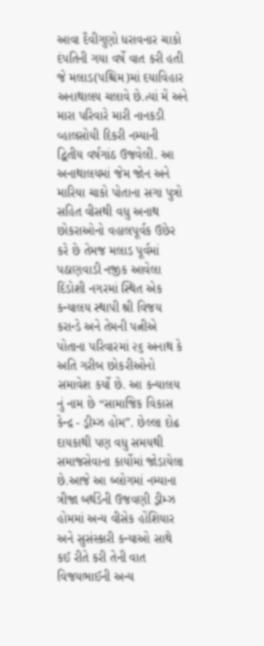આવા દૈવીગુણો ધરાવનાર ચાકો દંપતિની ગયા વર્ષે વાત કરી હતી જે મલાડ(પશ્ચિમ)માં દયાવિહાર અનાથાલય ચલાવે છે.ત્યાં મેં અને મારા પરિવારે મારી નાનકડી વ્હાલસોયી દિકરી નમ્યાની દ્વિતીય વર્ષગાંઠ ઉજવેલી. આ અનાથાલયમાં જેમ જોન અને મારિયા ચાકો પોતાના સગા પુત્રો સહિત વીસથી વધુ અનાથ છોકરાઓનો વહાલપૂર્વક ઉછેર કરે છે તેમજ મલાડ પૂર્વમાં પઠાણવાડી નજીક આવેલા દિંડોશી નગરમાં સ્થિત એક કન્યાલય સ્થાપી શ્રી વિજય કરાન્ડે અને તેમની પત્નીએ પોતાના પરિવારમાં ૨૬ અનાથ કે અતિ ગરીબ છોકરીઓનો સમાવેશ કર્યો છે. આ કન્યાલય નું નામ છે “સામાજિક વિકાસ કેન્દ્ર - ડ્રીમ્ઝ હોમ”. છેલ્લા દોઢ દાયકાથી પણ વધુ સમયથી સમાજસેવાના કાર્યોમાં જોડાયેલા છે.આજે આ બ્લોગમાં નમ્યાના ત્રીજા બર્થડેની ઉજવણી ડ્રીમ્ઝ હોમમાં અન્ય વીસેક હોંશિયાર અને સુસંસ્કારી કન્યાઓ સાથે કઈ રીતે કરી તેની વાત વિજયભાઈની અન્ય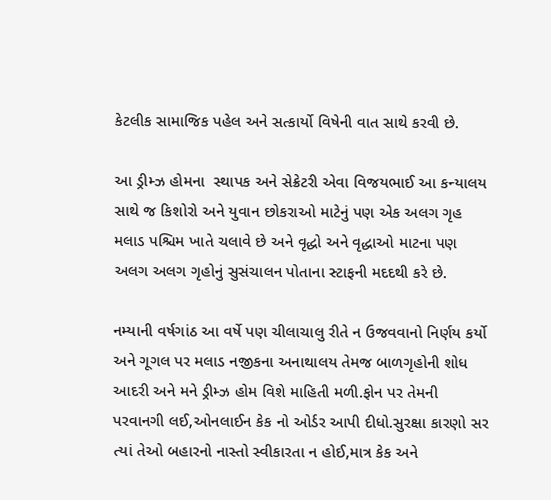કેટલીક સામાજિક પહેલ અને સત્કાર્યો વિષેની વાત સાથે કરવી છે.

આ ડ્રીમ્ઝ હોમના  સ્થાપક અને સેક્રેટરી એવા વિજયભાઈ આ કન્યાલય સાથે જ કિશોરો અને યુવાન છોકરાઓ માટેનું પણ એક અલગ ગૃહ મલાડ પશ્ચિમ ખાતે ચલાવે છે અને વૃદ્ધો અને વૃદ્ધાઓ માટના પણ અલગ અલગ ગૃહોનું સુસંચાલન પોતાના સ્ટાફની મદદથી કરે છે.

નમ્યાની વર્ષગાંઠ આ વર્ષે પણ ચીલાચાલુ રીતે ન ઉજવવાનો નિર્ણય કર્યો અને ગૂગલ પર મલાડ નજીકના અનાથાલય તેમજ બાળગૃહોની શોધ આદરી અને મને ડ્રીમ્ઝ હોમ વિશે માહિતી મળી.ફોન પર તેમની પરવાનગી લઈ,ઓનલાઈન કેક નો ઓર્ડર આપી દીધો.સુરક્ષા કારણો સર ત્યાં તેઓ બહારનો નાસ્તો સ્વીકારતા ન હોઈ,માત્ર કેક અને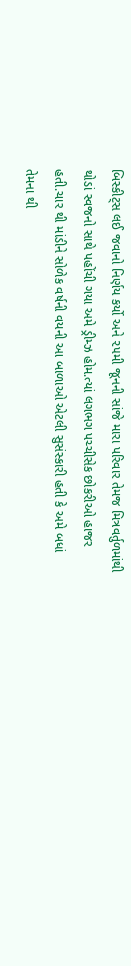બિસ્કીટ્સ લઈ જવાનો નિર્ણય કર્યો અને ૨૫મી જૂનની સાંજે મારા પરિવાર તેમજ મિત્રવર્તુળમાંથી થોડાં સ્વજનો સાથે પહોંચી ગયા અમે ડ્રીમ્ઝ હોમ.ત્યાં લગભગ પચ્ચીસેક છોકરીઓ હાજર હતી.ચાર થી માંડીને સોળેક વર્ષની વયની આ બાળાઓ એટલી સુસંસ્કારી હતી કે અમે બધાં તેમના થી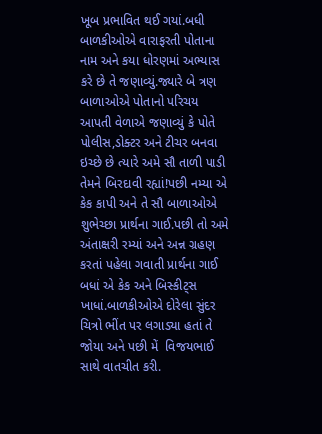ખૂબ પ્રભાવિત થઈ ગયાં.બધી બાળકીઓએ વારાફરતી પોતાના નામ અને કયા ધોરણમાં અભ્યાસ કરે છે તે જણાવ્યું.જ્યારે બે ત્રણ બાળાઓએ પોતાનો પરિચય આપતી વેળાએ જણાવ્યું કે પોતે પોલીસ,ડોક્ટર અને ટીચર બનવા ઇચ્છે છે ત્યારે અમે સૌ તાળી પાડી તેમને બિરદાવી રહ્યાં!પછી નમ્યા એ કેક કાપી અને તે સૌ બાળાઓએ શુભેચ્છા પ્રાર્થના ગાઈ.પછી તો અમે અંતાક્ષરી રમ્યાં અને અન્ન ગ્રહણ કરતાં પહેલા ગવાતી પ્રાર્થના ગાઈ બધાં એ કેક અને બિસ્કીટ્સ ખાધાં.બાળકીઓએ દોરેલા સુંદર ચિત્રો ભીંત પર લગાડ્યા હતાં તે જોયા અને પછી મેં  વિજયભાઈ સાથે વાતચીત કરી.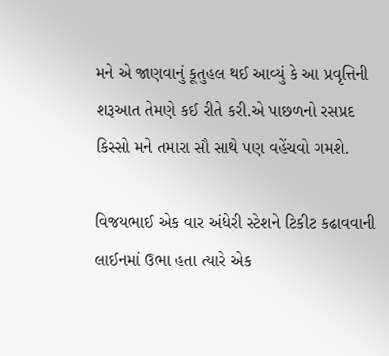મને એ જાણવાનું કૂતુહલ થઈ આવ્યું કે આ પ્રવૃત્તિની શરૂઆત તેમણે કઈ રીતે કરી.એ પાછળનો રસપ્રદ કિસ્સો મને તમારા સૌ સાથે પણ વહેંચવો ગમશે.

વિજયભાઈ એક વાર અંધેરી સ્ટેશને ટિકીટ કઢાવવાની લાઈનમાં ઉભા હતા ત્યારે એક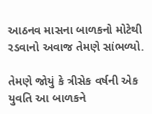આઠનવ માસના બાળકનો મોટેથી રડવાનો અવાજ તેમણે સાંભળ્યો.

તેમણે જોયું કે ત્રીસેક વર્ષની એક યુવતિ આ બાળકને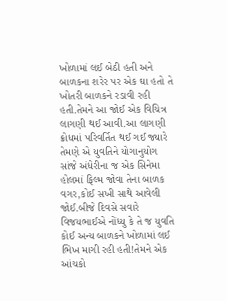ખોળામાં લઈ બેઠી હતી અને બાળકના શરેર પર એક ઘા હતો તે ખોતરી બાળકને રડાવી રહી હતી.તેમને આ જોઈ એક વિચિત્ર લાગણી થઈ આવી.આ લાગણી ક્રોધમાં પરિવર્તિત થઈ ગઈ જ્યારે તેમણે એ યુવતિને યોગાનુયોગ   સાંજે અંધેરીના જ એક સિનેમા હોલમાં ફિલ્મ જોવા તેના બાળક વગર,કોઈ સખી સાથે આવેલી જોઈ.બીજે દિવસે સવારે વિજયભાઈએ નોંધ્યુ કે તે જ યુવતિ કોઈ અન્ય બાળકને ખોળામાં લઈ ભિખ માગી રહી હતી!તેમને એક આંચકો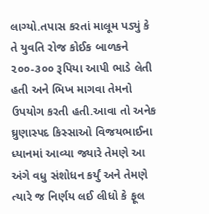લાગ્યો.તપાસ કરતાં માલૂમ પડ્યું કે તે યુવતિ રોજ કોઈક બાળકને ૨૦૦-૩૦૦ રૂપિયા આપી ભાડે લેતી હતી અને ભિખ માગવા તેમનો ઉપયોગ કરતી હતી.આવા તો અનેક ઘ્રુણાસ્પદ કિસ્સાઓ વિજયભાઈના ધ્યાનમાં આવ્યા જ્યારે તેમણે આ અંગે વધુ સંશોધન કર્યું અને તેમણે ત્યારે જ નિર્ણય લઈ લીધો કે ફૂલ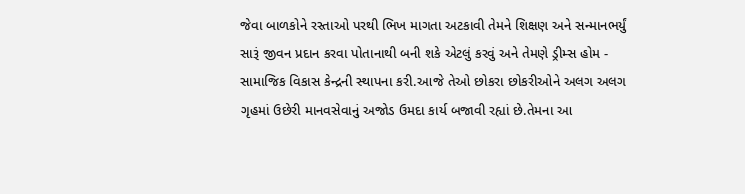જેવા બાળકોને રસ્તાઓ પરથી ભિખ માગતા અટકાવી તેમને શિક્ષણ અને સન્માનભર્યું સારૂં જીવન પ્રદાન કરવા પોતાનાથી બની શકે એટલું કરવું અને તેમણે ડ્રીમ્સ હોમ - સામાજિક વિકાસ કેન્દ્રની સ્થાપના કરી.આજે તેઓ છોકરા છોકરીઓને અલગ અલગ ગૃહમાં ઉછેરી માનવસેવાનું અજોડ ઉમદા કાર્ય બજાવી રહ્યાં છે.તેમના આ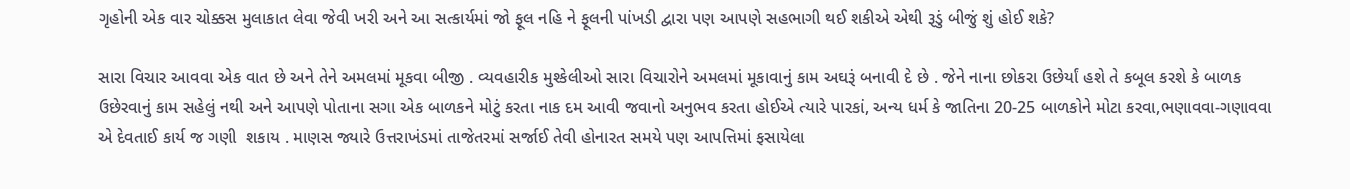ગૃહોની એક વાર ચોક્કસ મુલાકાત લેવા જેવી ખરી અને આ સત્કાર્યમાં જો ફૂલ નહિ ને ફૂલની પાંખડી દ્વારા પણ આપણે સહભાગી થઈ શકીએ એથી રૂડું બીજું શું હોઈ શકે?

સારા વિચાર આવવા એક વાત છે અને તેને અમલમાં મૂકવા બીજી . વ્યવહારીક મુશ્કેલીઓ સારા વિચારોને અમલમાં મૂકાવાનું કામ અઘરૂં બનાવી દે છે . જેને નાના છોકરા ઉછેર્યાં હશે તે કબૂલ કરશે કે બાળક ઉછેરવાનું કામ સહેલું નથી અને આપણે પોતાના સગા એક બાળકને મોટું કરતા નાક દમ આવી જવાનો અનુભવ કરતા હોઈએ ત્યારે પારકાં, અન્ય ધર્મ કે જાતિના 20-25 બાળકોને મોટા કરવા,ભણાવવા-ગણાવવા એ દેવતાઈ કાર્ય જ ગણી  શકાય . માણસ જ્યારે ઉત્તરાખંડમાં તાજેતરમાં સર્જાઈ તેવી હોનારત સમયે પણ આપત્તિમાં ફસાયેલા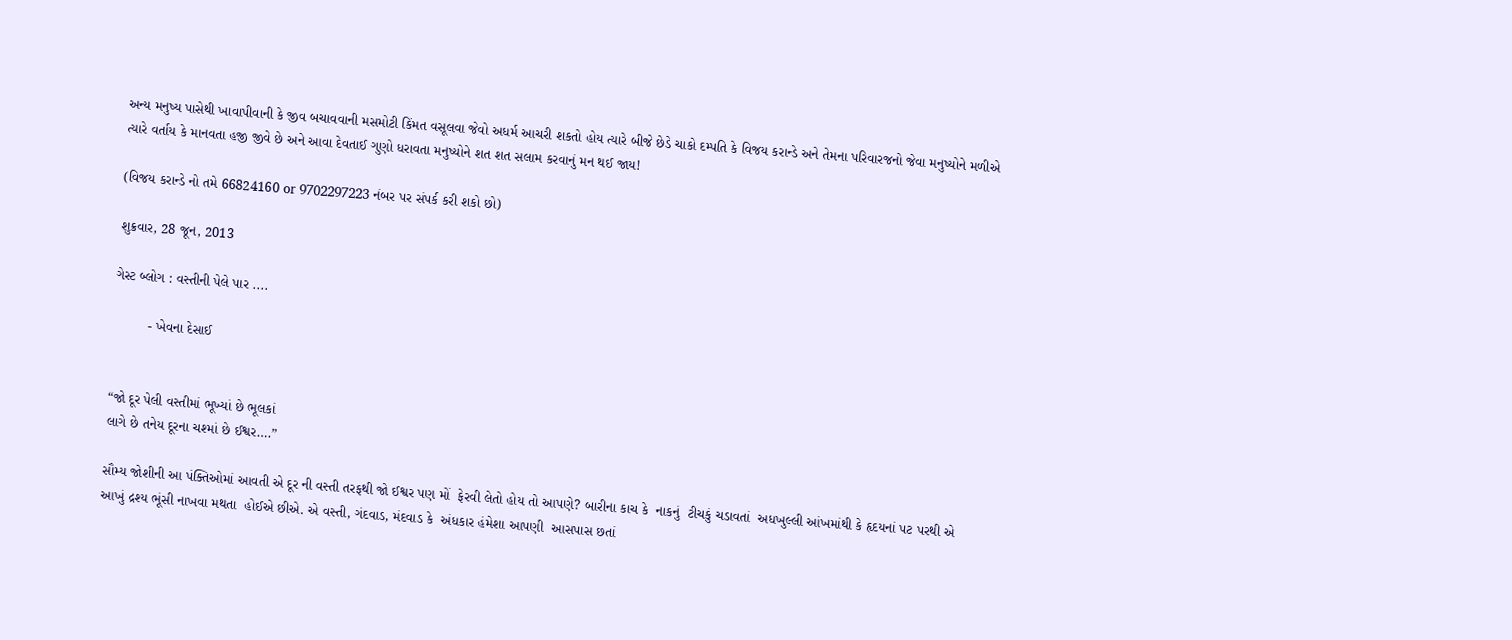અન્ય મનુષ્ય પાસેથી ખાવાપીવાની કે જીવ બચાવવાની મસમોટી કિંમત વસૂલવા જેવો અધર્મ આચરી શકતો હોય ત્યારે બીજે છેડે ચાકો દમ્પતિ કે વિજય કરાન્ડે અને તેમના પરિવારજનો જેવા મનુષ્યોને મળીએ ત્યારે વર્તાય કે માનવતા હજી જીવે છે અને આવા દેવતાઈ ગુણો ધરાવતા મનુષ્યોને શત શત સલામ કરવાનું મન થઈ જાય!

(વિજય કરાન્ડે નો તમે 66824160 or 9702297223 નંબર પર સંપર્ક કરી શકો છો)

શુક્રવાર, 28 જૂન, 2013

ગેસ્ટ બ્લોગ : વસ્તીની પેલે પાર ....

         - ખેવના દેસાઈ


“જો દૂર પેલી વસ્તીમાં ભૂખ્યાં છે ભૂલકાં
લાગે છે તનેય દૂરના ચશ્માં છે ઈશ્વર….”

સૌમ્ય જોશીની આ પંક્તિઓમાં આવતી એ દૂર ની વસ્તી તરફથી જો ઈશ્વર પણ મોં  ફેરવી લેતો હોય તો આપણે? બારીના કાચ કે  નાકનું  ટીચકું ચડાવતાં  અધખુલ્લી આંખમાંથી કે હૃદયનાં પટ પરથી એ આખું દ્રશ્ય ભૂંસી નાખવા મથતા  હોઈએ છીએ. એ વસ્તી, ગંદવાડ, મંદવાડ કે  અંધકાર હંમેશા આપણી  આસપાસ છતાં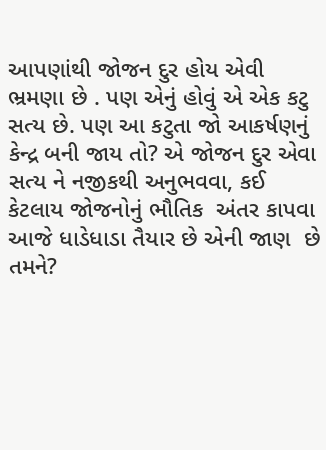આપણાંથી જોજન દુર હોય એવી ભ્રમણા છે . પણ એનું હોવું એ એક કટુ સત્ય છે. પણ આ કટુતા જો આકર્ષણનું કેન્દ્ર બની જાય તો? એ જોજન દુર એવા સત્ય ને નજીકથી અનુભવવા, કઈ કેટલાય જોજનોનું ભૌતિક  અંતર કાપવા આજે ધાડેધાડા તૈયાર છે એની જાણ  છે તમને?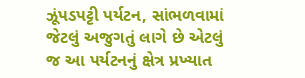ઝૂંપડપટ્ટી પર્યટન, સાંભળવામાં જેટલું અજુગતું લાગે છે એટલું જ આ પર્યટનનું ક્ષેત્ર પ્રખ્યાત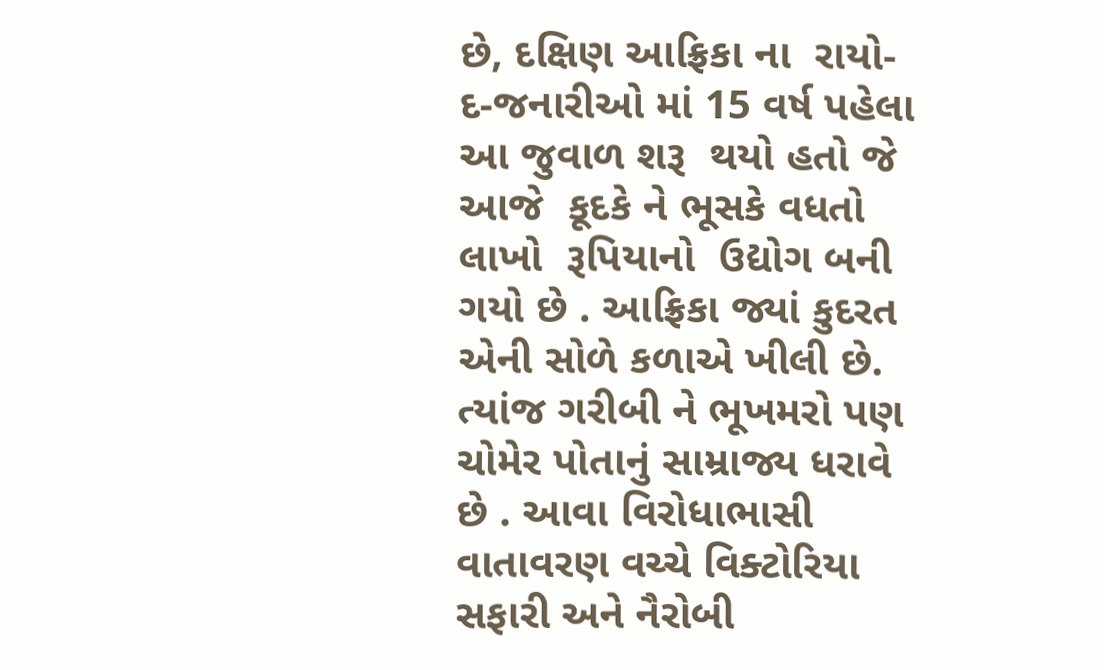છે, દક્ષિણ આફ્રિકા ના  રાયો- દ-જનારીઓ માં 15 વર્ષ પહેલા આ જુવાળ શરૂ  થયો હતો જે આજે  કૂદકે ને ભૂસકે વધતો લાખો  રૂપિયાનો  ઉદ્યોગ બની ગયો છે . આફ્રિકા જ્યાં કુદરત એની સોળે કળાએ ખીલી છે.  ત્યાંજ ગરીબી ને ભૂખમરો પણ ચોમેર પોતાનું સામ્રાજ્ય ધરાવે છે . આવા વિરોધાભાસી વાતાવરણ વચ્ચે વિક્ટોરિયા સફારી અને નૈરોબી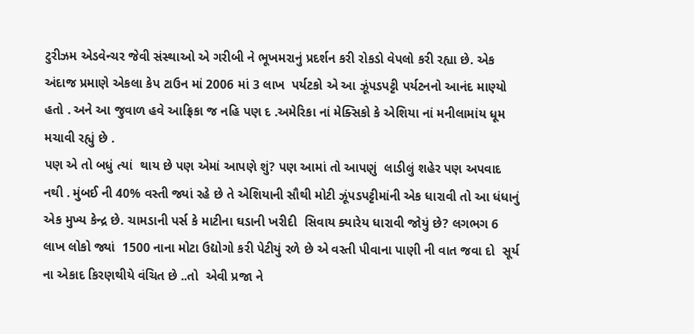ટુરીઝમ એડવેન્ચર જેવી સંસ્થાઓ એ ગરીબી ને ભૂખમરાનું પ્રદર્શન કરી રોકડો વેપલો કરી રહ્યા છે. એક અંદાજ પ્રમાણે એકલા કેપ ટાઉન માં 2006 માં 3 લાખ  પર્યટકો એ આ ઝૂંપડપટ્ટી પર્યટનનો આનંદ માણ્યો હતો . અને આ જુવાળ હવે આફ્રિકા જ નહિ પણ દ .અમેરિકા નાં મેક્સિકો કે એશિયા નાં મનીલામાંય ધૂમ મચાવી રહ્યું છે .
પણ એ તો બધું ત્યાં  થાય છે પણ એમાં આપણે શું? પણ આમાં તો આપણું  લાડીલું શહેર પણ અપવાદ નથી . મુંબઈ ની 40% વસ્તી જ્યાં રહે છે તે એશિયાની સૌથી મોટી ઝૂંપડપટ્ટીમાંની એક ધારાવી તો આ ધંધાનું એક મુખ્ય કેન્દ્ર છે. ચામડાની પર્સ કે માટીના ઘડાની ખરીદી  સિવાય ક્યારેય ધારાવી જોયું છે? લગભગ 6 લાખ લોકો જ્યાં  1500 નાના મોટા ઉદ્યોગો કરી પેટીયું રળે છે એ વસ્તી પીવાના પાણી ની વાત જવા દો  સૂર્ય ના એકાદ કિરણથીયે વંચિત છે ..તો  એવી પ્રજા ને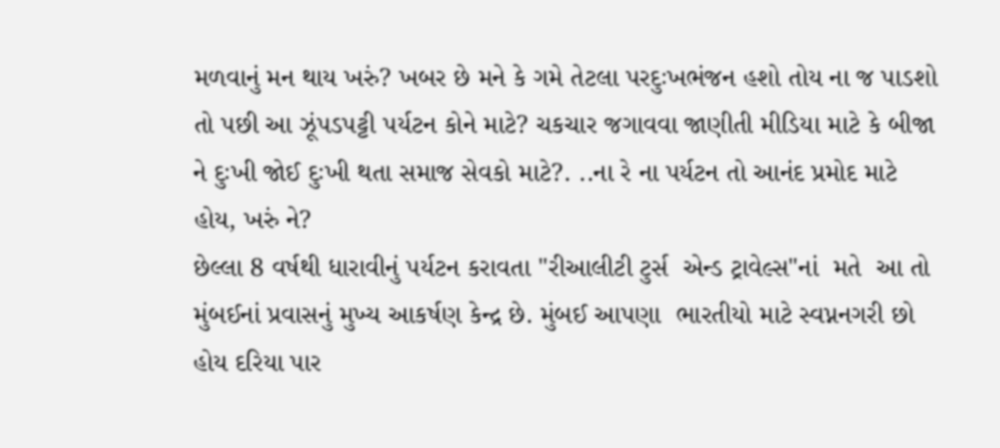મળવાનું મન થાય ખરું? ખબર છે મને કે ગમે તેટલા પરદુઃખભંજન હશો તોય ના જ પાડશો તો પછી આ ઝૂંપડપટ્ટી પર્યટન કોને માટે? ચકચાર જગાવવા જાણીતી મીડિયા માટે કે બીજા ને દુઃખી જોઈ દુઃખી થતા સમાજ સેવકો માટે?. ..ના રે ના પર્યટન તો આનંદ પ્રમોદ માટે હોય, ખરું ને?
છેલ્લા 8 વર્ષથી ધારાવીનું પર્યટન કરાવતા "રીઆલીટી ટુર્સ  એન્ડ ટ્રાવેલ્સ"નાં  મતે  આ તો મુંબઈનાં પ્રવાસનું મુખ્ય આકર્ષણ કેન્દ્ર છે. મુંબઈ આપણા  ભારતીયો માટે સ્વપ્નનગરી છો હોય દરિયા પાર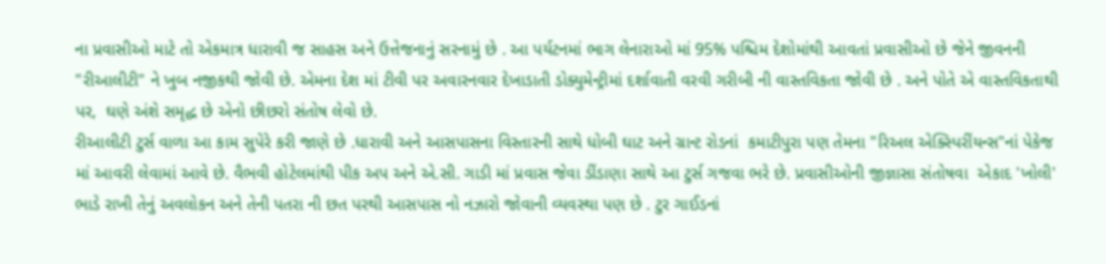ના પ્રવાસીઓ માટે તો એકમાત્ર ધારાવી જ સાહસ અને ઉત્તેજનાનું સરનામું છે . આ પર્યટનમાં ભાગ લેનારાઓ માં 95% પશ્ચિમ દેશોમાંથી આવતાં પ્રવાસીઓ છે જેને જીવનની  "રીઆલીટી" ને ખુબ નજીકથી જોવી છે. એમના દેશ માં ટીવી પર અવારનવાર દેખાડાતી ડોક્યુમેન્ટ્રીમાં દર્શાવાતી વરવી ગરીબી ની વાસ્તવિકતા જોવી છે . અને પોતે એ વાસ્તવિકતાથી પર,  ઘણે અંશે સમૃદ્ધ છે એનો છીછરો સંતોષ લેવો છે.
રીઆલીટી ટુર્સ વાળા આ કામ સુપેરે કરી જાણે છે .ધારાવી અને આસપાસના વિસ્તારની સાથે ધોબી ઘાટ અને ગ્રાન્ટ રોડનાં  કમાટીપુરા પણ તેમના "રિઅલ એક્સ્પિરીંયન્સ"નાં પેકેજ માં આવરી લેવામાં આવે છે. વૈભવી હોટેલમાંથી પીક અપ અને એ.સી. ગાડી માં પ્રવાસ જેવા ડીંડાણા સાથે આ ટુર્સ ગજવા ભરે છે. પ્રવાસીઓની જીજ્ઞાસા સંતોષવા  એકાદ 'ખોલી' ભાડે રાખી તેનું અવલોકન અને તેની પતરા ની છત પરથી આસપાસ નો નઝારો જોવાની વ્યવસ્થા પણ છે . ટુર ગાઈડનાં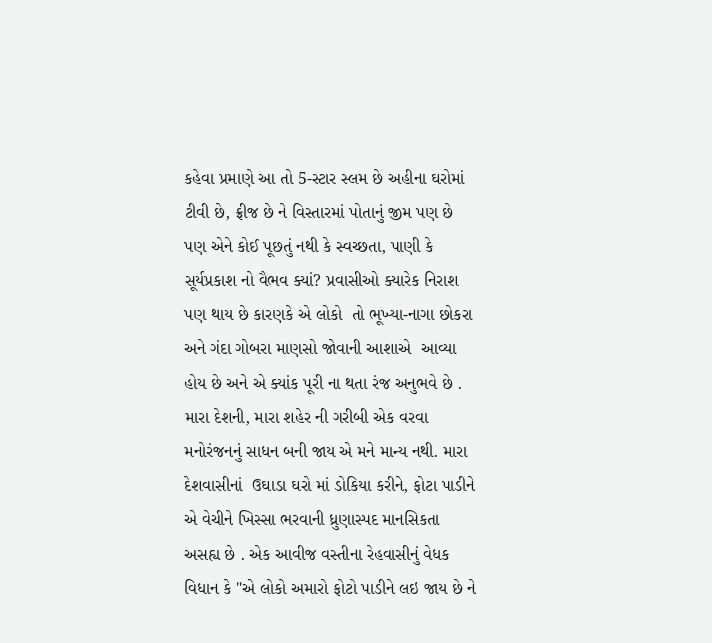કહેવા પ્રમાણે આ તો 5-સ્ટાર સ્લમ છે અહીના ઘરોમાં ટીવી છે, ફ્રીજ છે ને વિસ્તારમાં પોતાનું જીમ પણ છે પણ એને કોઈ પૂછતું નથી કે સ્વચ્છતા, પાણી કે સૂર્યપ્રકાશ નો વૈભવ ક્યાં? પ્રવાસીઓ ક્યારેક નિરાશ પણ થાય છે કારણકે એ લોકો  તો ભૂખ્યા-નાગા છોકરા અને ગંદા ગોબરા માણસો જોવાની આશાએ  આવ્યા હોય છે અને એ ક્યાંક પૂરી ના થતા રંજ અનુભવે છે .
મારા દેશની, મારા શહેર ની ગરીબી એક વરવા મનોરંજનનું સાધન બની જાય એ મને માન્ય નથી. મારા દેશવાસીનાં  ઉઘાડા ઘરો માં ડોકિયા કરીને, ફોટા પાડીને એ વેચીને ખિસ્સા ભરવાની ધ્રુણાસ્પદ માનસિકતા અસહ્ય છે . એક આવીજ વસ્તીના રેહવાસીનું વેધક વિધાન કે "એ લોકો અમારો ફોટો પાડીને લઇ જાય છે ને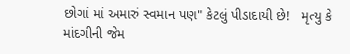છોગાં માં અમારું સ્વમાન પણ" કેટલું પીડાદાયી છે!   મૃત્યુ કે માંદગીની જેમ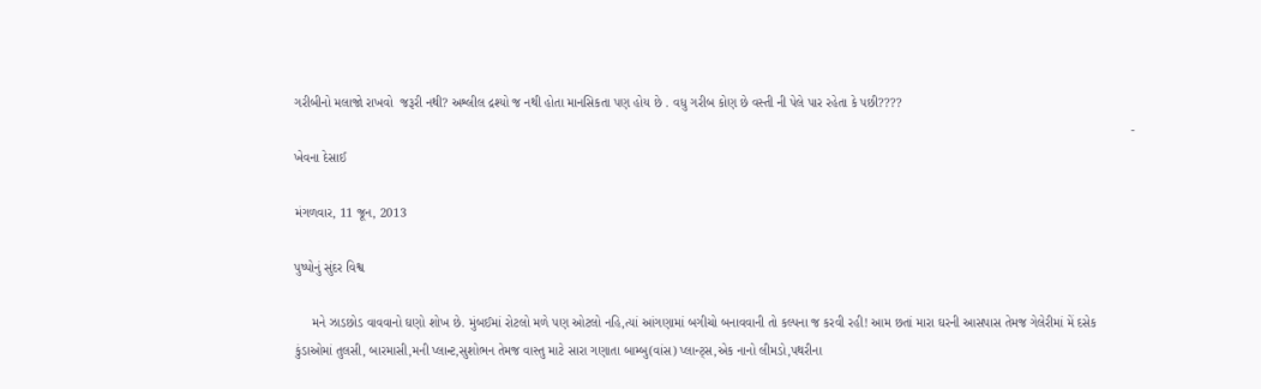ગરીબીનો મલાજો રાખવો  જરૂરી નથી? અશ્લીલ દ્રશ્યો જ નથી હોતા માનસિકતા પણ હોય છે . વધુ ગરીબ કોણ છે વસ્તી ની પેલે પાર રહેતા કે પછી????
                                                                                                                                                                                                                                         - ખેવના દેસાઈ

મંગળવાર, 11 જૂન, 2013

પુષ્પોનું સુંદર વિશ્વ

     મને ઝાડછોડ વાવવાનો ઘણો શોખ છે. મુંબઈમાં રોટલો મળે પણ ઓટલો નહિ,ત્યાં આંગણામાં બગીચો બનાવવાની તો કલ્પના જ કરવી રહી! આમ છતાં મારા ઘરની આસપાસ તેમજ ગેલેરીમાં મેં દસેક કુંડાઓમાં તુલસી, બારમાસી,મની પ્લાન્ટ,સુશોભન તેમજ વાસ્તુ માટે સારા ગણાતા બામ્બુ(વાંસ) પ્લાન્ટ્સ,એક નાનો લીમડો,પથરીના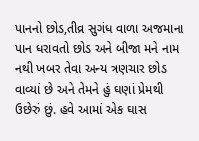પાનનો છોડ,તીવ્ર સુગંધ વાળા અજમાના પાન ધરાવતો છોડ અને બીજા મને નામ નથી ખબર તેવા અન્ય ત્રણચાર છોડ વાવ્યાં છે અને તેમને હું ઘણાં પ્રેમથી ઉછેરું છું. હવે આમાં એક ઘાસ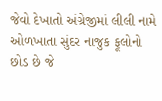જેવો દેખાતો અંગ્રેજીમાં લીલી નામે ઓળખાતા સુંદર નાજુક ફૂલોનો છોડ છે જે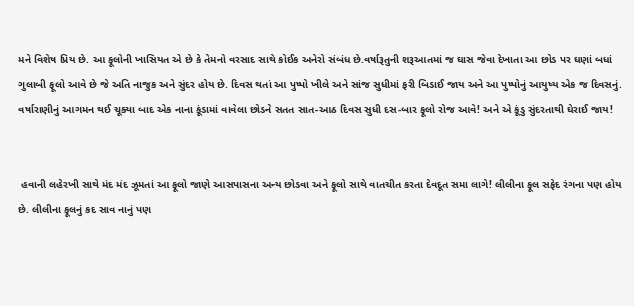મને વિશેષ પ્રિય છે. આ ફૂલોની ખાસિયત એ છે કે તેમનો વરસાદ સાથે કોઈક અનેરો સંબંધ છે.વર્ષારૂતુની શરૂઆતમાં જ ઘાસ જેવા દેખાતા આ છોડ પર ઘણાં બધાં ગુલાબી ફૂલો આવે છે જે અતિ નાજુક અને સુંદર હોય છે. દિવસ થતાં આ પુષ્પો ખીલે અને સાંજ સુધીમાં ફરી બિડાઈ જાય અને આ પુષ્પોનું આયુષ્ય એક જ દિવસનું. વર્ષારાણીનું આગમન થઈ ચૂક્યા બાદ એક નાના કૂંડામાં વાવેલા છોડને સતત સાત-આઠ દિવસ સુધી દસ-બાર ફૂલો રોજ આવે! અને એ કૂંડુ સુંદરતાથી ઘેરાઈ જાય!


 હવાની લહેરખી સાથે મંદ મંદ ઝૂમતાં આ ફૂલો જાણે આસપાસના અન્ય છોડવા અને ફૂલો સાથે વાતચીત કરતા દેવદૂત સમા લાગે! લીલીના ફૂલ સફેદ રંગના પણ હોય છે. લીલીના ફૂલનું કદ સાવ નાનું પણ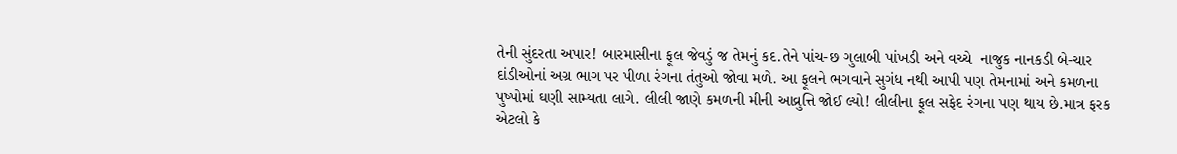તેની સુંદરતા અપાર! બારમાસીના ફૂલ જેવડું જ તેમનું કદ.તેને પાંચ-છ ગુલાબી પાંખડી અને વચ્ચે  નાજુક નાનકડી બે-ચાર દાંડીઓનાં અગ્ર ભાગ પર પીળા રંગના તંતુઓ જોવા મળે. આ ફૂલને ભગવાને સુગંધ નથી આપી પણ તેમનામાં અને કમળના પુષ્પોમાં ઘણી સામ્યતા લાગે. લીલી જાણે કમળની મીની આવ્રુત્તિ જોઈ લ્યો! લીલીના ફૂલ સફેદ રંગના પણ થાય છે.માત્ર ફરક એટલો કે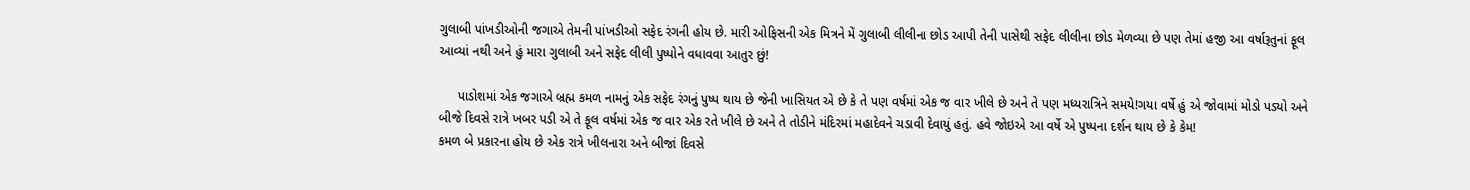ગુલાબી પાંખડીઓની જગાએ તેમની પાંખડીઓ સફેદ રંગની હોય છે. મારી ઓફિસની એક મિત્રને મેં ગુલાબી લીલીના છોડ આપી તેની પાસેથી સફેદ લીલીના છોડ મેળવ્યા છે પણ તેમાં હજી આ વર્ષારૂતુનાં ફૂલ આવ્યાં નથી અને હું મારા ગુલાબી અને સફેદ લીલી પુષ્પોને વધાવવા આતુર છું!

     પાડોશમાં એક જગાએ બ્રહ્મ કમળ નામનું એક સફેદ રંગનું પુષ્પ થાય છે જેની ખાસિયત એ છે કે તે પણ વર્ષમાં એક જ વાર ખીલે છે અને તે પણ મધ્યરાત્રિને સમયે!ગયા વર્ષે હું એ જોવામાં મોડો પડ્યો અને બીજે દિવસે રાત્રે ખબર પડી એ તે ફૂલ વર્ષમાં એક જ વાર એક રતે ખીલે છે અને તે તોડીને મંદિરમાં મહાદેવને ચડાવી દેવાયું હતું. હવે જોઇએ આ વર્ષે એ પુષ્પના દર્શન થાય છે કે કેમ!
કમળ બે પ્રકારના હોય છે એક રાત્રે ખીલનારા અને બીજાં દિવસે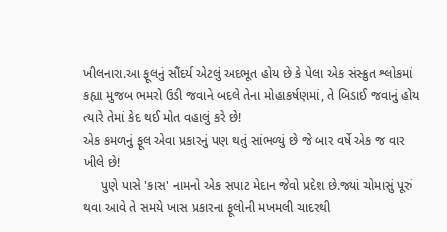ખીલનારા.આ ફૂલનું સૌંદર્ય એટલું અદભૂત હોય છે કે પેલા એક સંસ્ક્રુત શ્લોકમાં કહ્યા મુજબ ભમરો ઉડી જવાને બદલે તેના મોહાકર્ષણમાં, તે બિડાઈ જવાનું હોય ત્યારે તેમાં કેદ થઈ મોત વહાલું કરે છે!
એક કમળનું ફૂલ એવા પ્રકારનું પણ થતું સાંભળ્યું છે જે બાર વર્ષે એક જ વાર ખીલે છે!
     પુણે પાસે 'કાસ' નામનો એક સપાટ મેદાન જેવો પ્રદેશ છે.જ્યાં ચોમાસું પૂરું થવા આવે તે સમયે ખાસ પ્રકારના ફૂલોની મખમલી ચાદરથી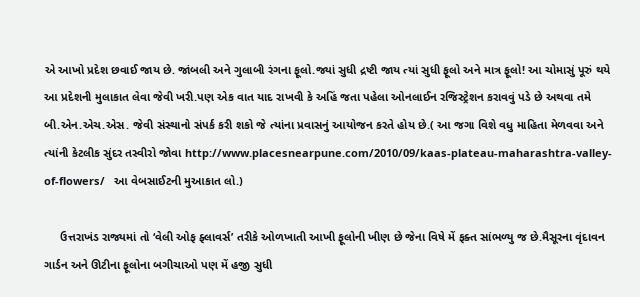એ આખો પ્રદેશ છવાઈ જાય છે. જાંબલી અને ગુલાબી રંગના ફૂલો.જ્યાં સુધી દ્રષ્ટી જાય ત્યાં સુધી ફૂલો અને માત્ર ફૂલો! આ ચોમાસું પૂરું થયે આ પ્રદેશની મુલાકાત લેવા જેવી ખરી.પણ એક વાત યાદ રાખવી કે અહિં જતા પહેલા ઓનલાઈન રજિસ્ટ્રેશન કરાવવું પડે છે અથવા તમે બી.એન.એચ.એસ. જેવી સંસ્થાનો સંપર્ક કરી શકો જે ત્યાંના પ્રવાસનું આયોજન કરતે હોય છે.( આ જગા વિશે વધુ માહિતા મેળવવા અને ત્યાંની કેટલીક સુંદર તસ્વીરો જોવા http://www.placesnearpune.com/2010/09/kaas-plateau-maharashtra-valley-of-flowers/   આ વેબસાઈટની મુઆકાત લો.)

     ઉત્તરાખંડ રાજ્યમાં તો ‘વેલી ઓફ ફ્લાવર્સ’ તરીકે ઓળખાતી આખી ફૂલોની ખીણ છે જેના વિષે મેં ફક્ત સાંભળ્યુ જ છે.મૈસૂરના વૃંદાવન ગાર્ડન અને ઊટીના ફૂલોના બગીચાઓ પણ મેં હજી સુધી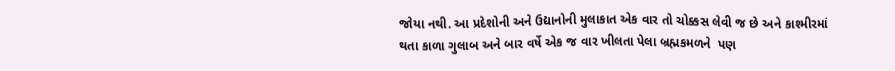જોયા નથી. આ પ્રદેશોની અને ઉદ્યાનોની મુલાકાત એક વાર તો ચોક્કસ લેવી જ છે અને કાશ્મીરમાં થતા કાળા ગુલાબ અને બાર વર્ષે એક જ વાર ખીલતા પેલા બ્રહ્મકમળને  પણ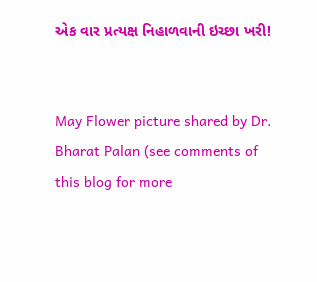એક વાર પ્રત્યક્ષ નિહાળવાની ઇચ્છા ખરી!


May Flower picture shared by Dr. Bharat Palan (see comments of this blog for more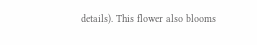details). This flower also blooms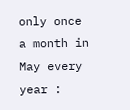only once a month in May every year :